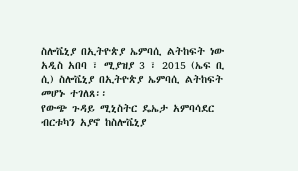ስሎቬኒያ በኢትዮጵያ ኤምባሲ ልትከፍት ነው
አዲስ አበባ ፣ ሚያዝያ 3 ፣ 2015 (ኤፍ ቢ ሲ) ስሎቬኒያ በኢትዮጵያ ኤምባሲ ልትከፍት መሆኑ ተገለጸ፡፡
የውጭ ጉዳይ ሚኒስትር ዴኤታ አምባሳደር ብርቱካን አያኖ ከስሎቬኒያ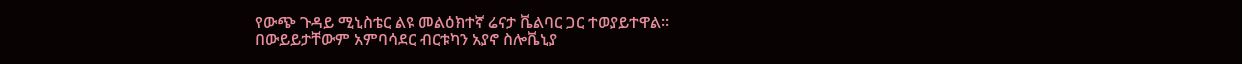የውጭ ጉዳይ ሚኒስቴር ልዩ መልዕክተኛ ሬናታ ቬልባር ጋር ተወያይተዋል።
በውይይታቸውም አምባሳደር ብርቱካን አያኖ ስሎቬኒያ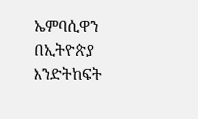ኤምባሲዋን በኢትዮጵያ እንድትከፍት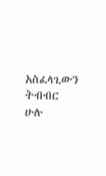አስፈላጊውን ትብብር ሁሉ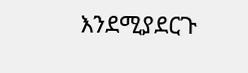እንደሚያደርጉ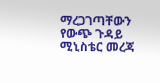ማረጋገጣቸውን የውጭ ጉዳይ ሚኒስቴር መረጃ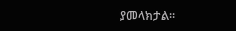ያመላክታል።